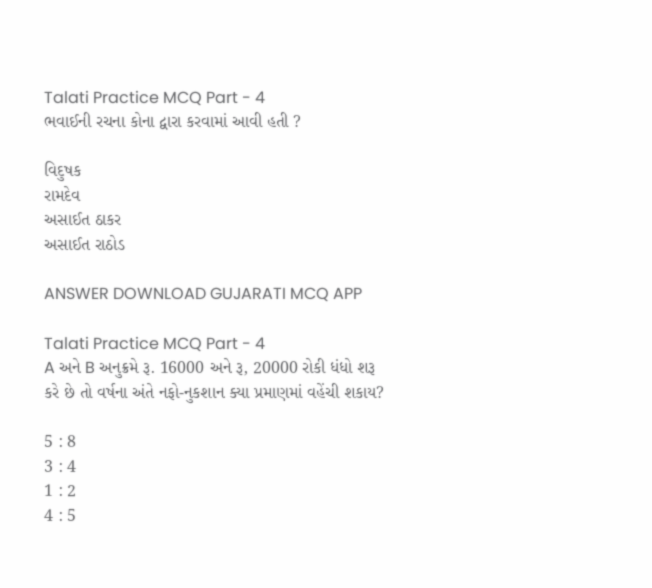Talati Practice MCQ Part - 4
ભવાઈની રચના કોના દ્વારા કરવામાં આવી હતી ?

વિદુષક
રામદેવ
અસાઈત ઠાકર
અસાઈત રાઠોડ

ANSWER DOWNLOAD GUJARATI MCQ APP

Talati Practice MCQ Part - 4
A અને B અનુક્રમે રૂ. 16000 અને રૂ, 20000 રોકી ધંધો શરૂ કરે છે તો વર્ષના અંતે નફો-નુકશાન ક્યા પ્રમાણમાં વહેંચી શકાય?

5 : 8
3 : 4
1 : 2
4 : 5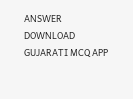ANSWER DOWNLOAD GUJARATI MCQ APP